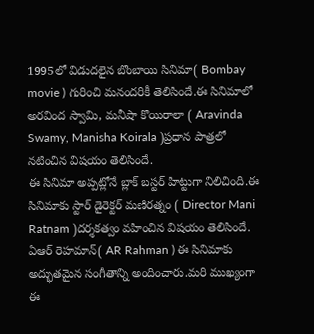1995లో విడుదలైన బొంబాయి సినిమా( Bombay movie ) గురించి మనందరికీ తెలిసిందే.ఈ సినిమాలో అరవింద స్వామి, మనీషా కొయిరాలా ( Aravinda Swamy, Manisha Koirala )ప్రధాన పాత్రలో నటించిన విషయం తెలిసిందే.
ఈ సినిమా అప్పట్లోనే బ్లాక్ బస్టర్ హిట్టుగా నిలిచింది.ఈ సినిమాకు స్టార్ డైరెక్టర్ మణిరత్నం ( Director Mani Ratnam )దర్శకత్వం వహించిన విషయం తెలిసిందే.
ఏఆర్ రెహమాన్( AR Rahman ) ఈ సినిమాకు అద్భుతమైన సంగీతాన్ని అందించారు.మరి ముఖ్యంగా ఈ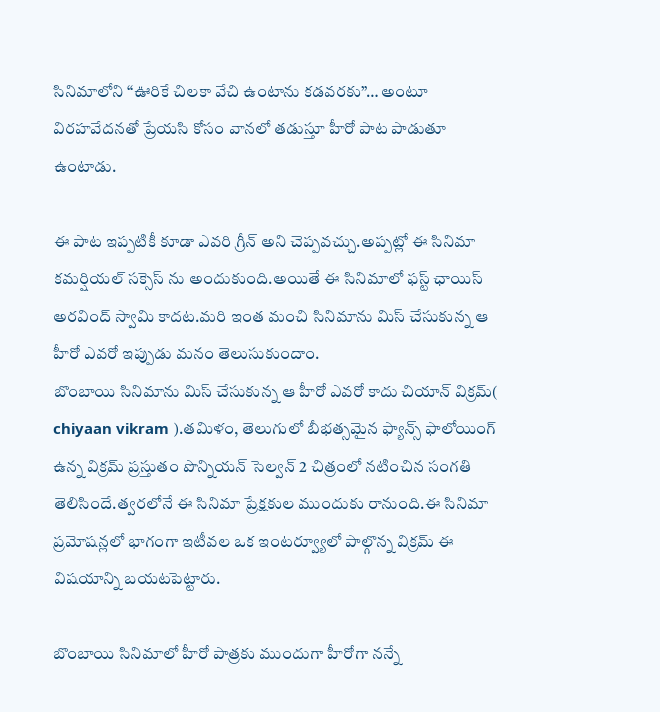సినిమాలోని “ఊరికే చిలకా వేచి ఉంటాను కడవరకు”… అంటూ విరహవేదనతో ప్రేయసి కోసం వానలో తడుస్తూ హీరో పాట పాడుతూ ఉంటాడు.

ఈ పాట ఇప్పటికీ కూడా ఎవరి గ్రీన్ అని చెప్పవచ్చు.అప్పట్లో ఈ సినిమా కమర్షియల్ సక్సెస్ ను అందుకుంది.అయితే ఈ సినిమాలో ఫస్ట్ ఛాయిస్ అరవింద్ స్వామి కాదట.మరి ఇంత మంచి సినిమాను మిస్ చేసుకున్న ఆ హీరో ఎవరో ఇప్పుడు మనం తెలుసుకుందాం.
బొంబాయి సినిమాను మిస్ చేసుకున్న ఆ హీరో ఎవరో కాదు చియాన్ విక్రమ్( chiyaan vikram ).తమిళం, తెలుగులో బీభత్సమైన ఫ్యాన్స్ ఫాలోయింగ్ ఉన్న విక్రమ్ ప్రస్తుతం పొన్నియన్ సెల్వన్ 2 చిత్రంలో నటించిన సంగతి తెలిసిందే.త్వరలోనే ఈ సినిమా ప్రేక్షకుల ముందుకు రానుంది.ఈ సినిమా ప్రమోషన్లలో భాగంగా ఇటీవల ఒక ఇంటర్వ్యూలో పాల్గొన్న విక్రమ్ ఈ విషయాన్ని బయటపెట్టారు.

బొంబాయి సినిమాలో హీరో పాత్రకు ముందుగా హీరోగా నన్నే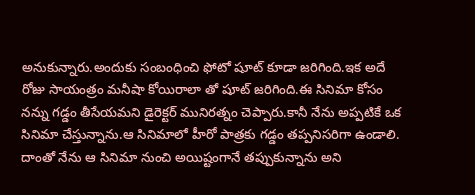అనుకున్నారు.అందుకు సంబంధించి ఫోటో షూట్ కూడా జరిగింది.ఇక అదే రోజు సాయంత్రం మనీషా కోయిరాలా తో షూట్ జరిగింది.ఈ సినిమా కోసం నన్ను గడ్డం తీసేయమని డైరెక్టర్ మునిరత్నం చెప్పారు.కానీ నేను అప్పటికే ఒక సినిమా చేస్తున్నాను.ఆ సినిమాలో హీరో పాత్రకు గడ్డం తప్పనిసరిగా ఉండాలి.
దాంతో నేను ఆ సినిమా నుంచి అయిష్టంగానే తప్పుకున్నాను అని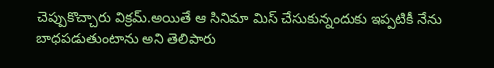చెప్పుకొచ్చారు విక్రమ్.అయితే ఆ సినిమా మిస్ చేసుకున్నందుకు ఇప్పటికీ నేను బాధపడుతుంటాను అని తెలిపారు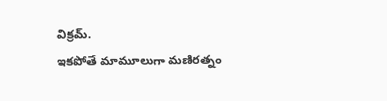విక్రమ్.
ఇకపోతే మామూలుగా మణిరత్నం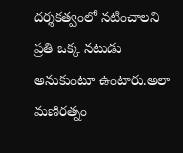దర్శకత్వంలో నటించాలని ప్రతి ఒక్క నటుడు అనుకుంటూ ఉంటారు.అలా మణిరత్నం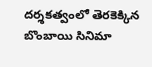దర్శకత్వంలో తెరకెక్కిన బొంబాయి సినిమా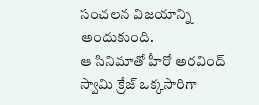సంచలన విజయాన్ని అందుకుంది.
ఆ సినిమాతో హీరో అరవింద్ స్వామి క్రేజ్ ఒక్కసారిగా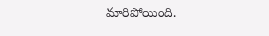మారిపోయింది.